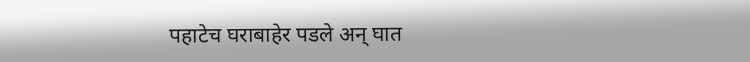पहाटेच घराबाहेर पडले अन् घात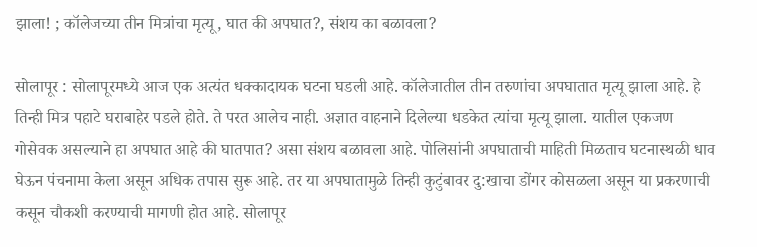झाला! ; कॉलेजच्या तीन मित्रांचा मृत्यू, घात की अपघात?, संशय का बळावला?

सोलापूर : सोलापूरमध्ये आज एक अत्यंत धक्कादायक घटना घडली आहे. कॉलेजातील तीन तरुणांचा अपघातात मृत्यू झाला आहे. हे तिन्ही मित्र पहाटे घराबाहेर पडले होते. ते परत आलेच नाही. अज्ञात वाहनाने दिलेल्या धडकेत त्यांचा मृत्यू झाला. यातील एकजण गोसेवक असल्याने हा अपघात आहे की घातपात? असा संशय बळावला आहे. पोलिसांनी अपघाताची माहिती मिळताच घटनास्थळी धाव घेऊन पंचनामा केला असून अधिक तपास सुरू आहे. तर या अपघातामुळे तिन्ही कुटुंबावर दु:खाचा डोंगर कोसळला असून या प्रकरणाची कसून चौकशी करण्याची मागणी होत आहे. सोलापूर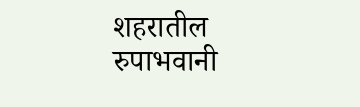शहरातील रुपाभवानी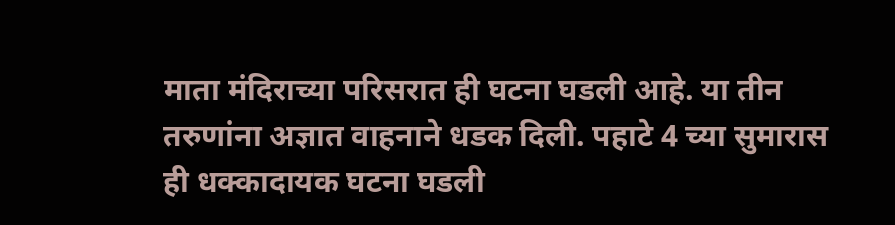माता मंदिराच्या परिसरात ही घटना घडली आहे. या तीन तरुणांना अज्ञात वाहनाने धडक दिली. पहाटे 4 च्या सुमारास ही धक्कादायक घटना घडली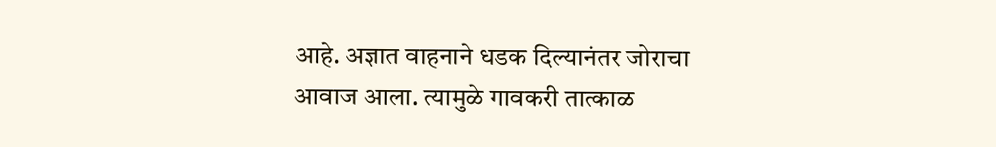आहे. अज्ञात वाहनाने धडक दिल्यानंतर जोराचा आवाज आला. त्यामुळे गावकरी तात्काळ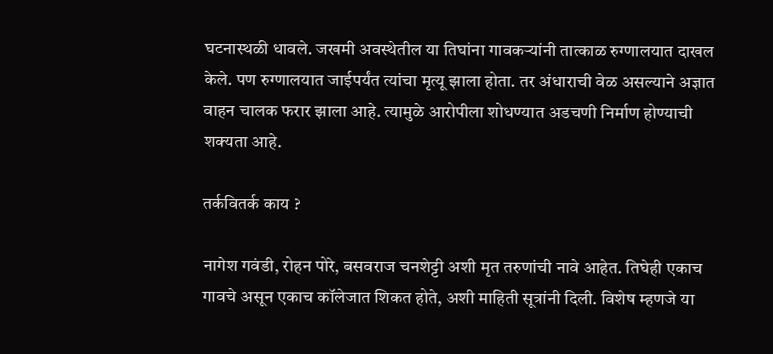घटनास्थळी धावले. जखमी अवस्थेतील या तिघांना गावकऱ्यांनी तात्काळ रुग्णालयात दाखल केले. पण रुग्णालयात जाईपर्यंत त्यांचा मृत्यू झाला होता. तर अंधाराची वेळ असल्याने अज्ञात वाहन चालक फरार झाला आहे. त्यामुळे आरोपीला शोधण्यात अडचणी निर्माण होण्याची शक्यता आहे.

तर्कवितर्क काय ?

नागेश गवंडी, रोहन पोरे, बसवराज चनशेट्टी अशी मृत तरुणांची नावे आहेत. तिघेही एकाच गावचे असून एकाच कॉलेजात शिकत होते, अशी माहिती सूत्रांनी दिली. विशेष म्हणजे या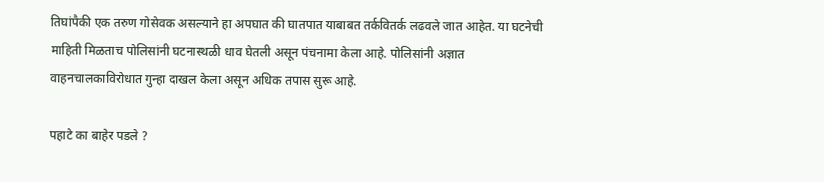तिघांपैकी एक तरुण गोसेवक असल्याने हा अपघात की घातपात याबाबत तर्कवितर्क लढवले जात आहेत. या घटनेची माहिती मिळताच पोलिसांनी घटनास्थळी धाव घेतली असून पंचनामा केला आहे. पोलिसांनी अज्ञात वाहनचालकाविरोधात गुन्हा दाखल केला असून अधिक तपास सुरू आहे.

पहाटे का बाहेर पडले ?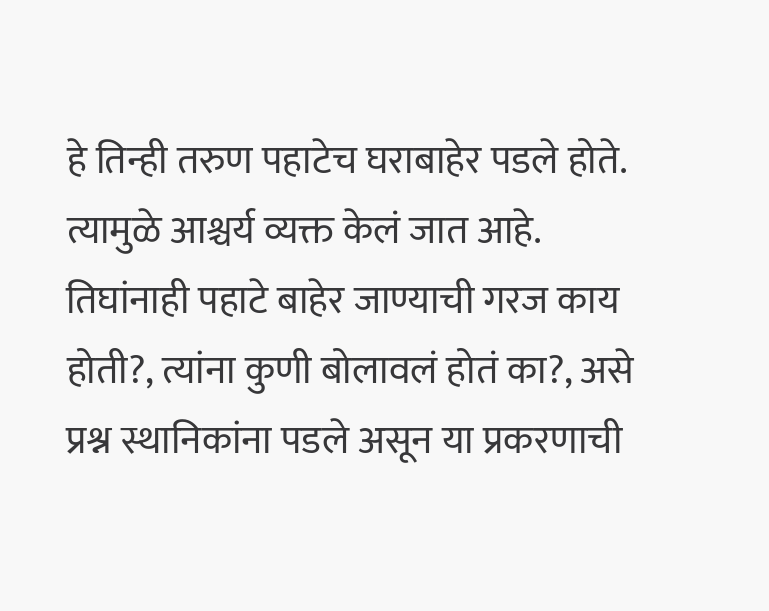हे तिन्ही तरुण पहाटेच घराबाहेर पडले होते. त्यामुळे आश्चर्य व्यक्त केलं जात आहे. तिघांनाही पहाटे बाहेर जाण्याची गरज काय होती?, त्यांना कुणी बोलावलं होतं का?, असे प्रश्न स्थानिकांना पडले असून या प्रकरणाची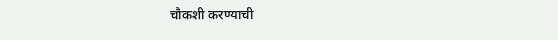चौकशी करण्याची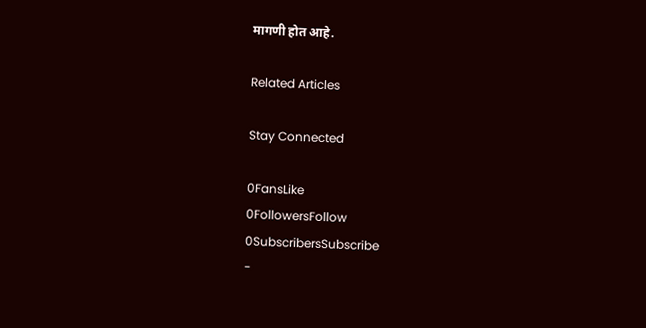मागणी होत आहे.

Related Articles

Stay Connected

0FansLike
0FollowersFollow
0SubscribersSubscribe
-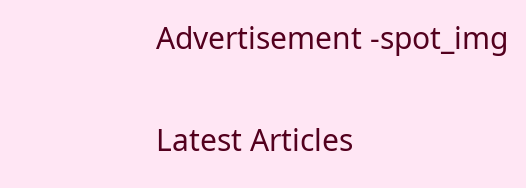Advertisement -spot_img

Latest Articles